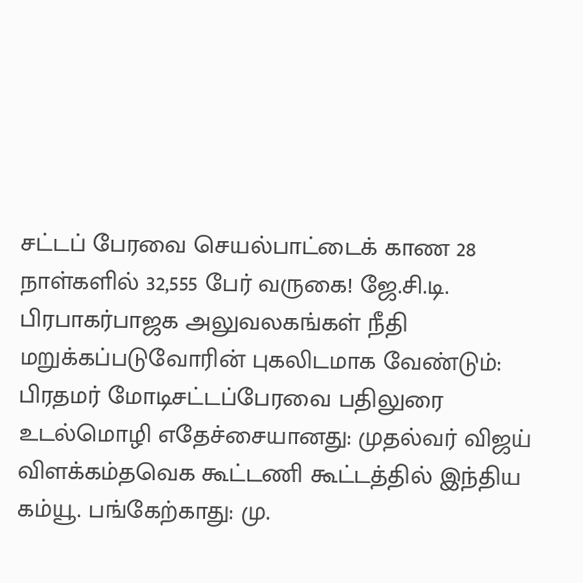சட்டப் பேரவை செயல்பாட்டைக் காண 28 நாள்களில் 32,555 பேர் வருகை! ஜே.சி.டி. பிரபாகர்பாஜக அலுவலகங்கள் நீதி மறுக்கப்படுவோரின் புகலிடமாக வேண்டும்: பிரதமர் மோடிசட்டப்பேரவை பதிலுரை உடல்மொழி எதேச்சையானது: முதல்வர் விஜய் விளக்கம்தவெக கூட்டணி கூட்டத்தில் இந்திய கம்யூ. பங்கேற்காது: மு.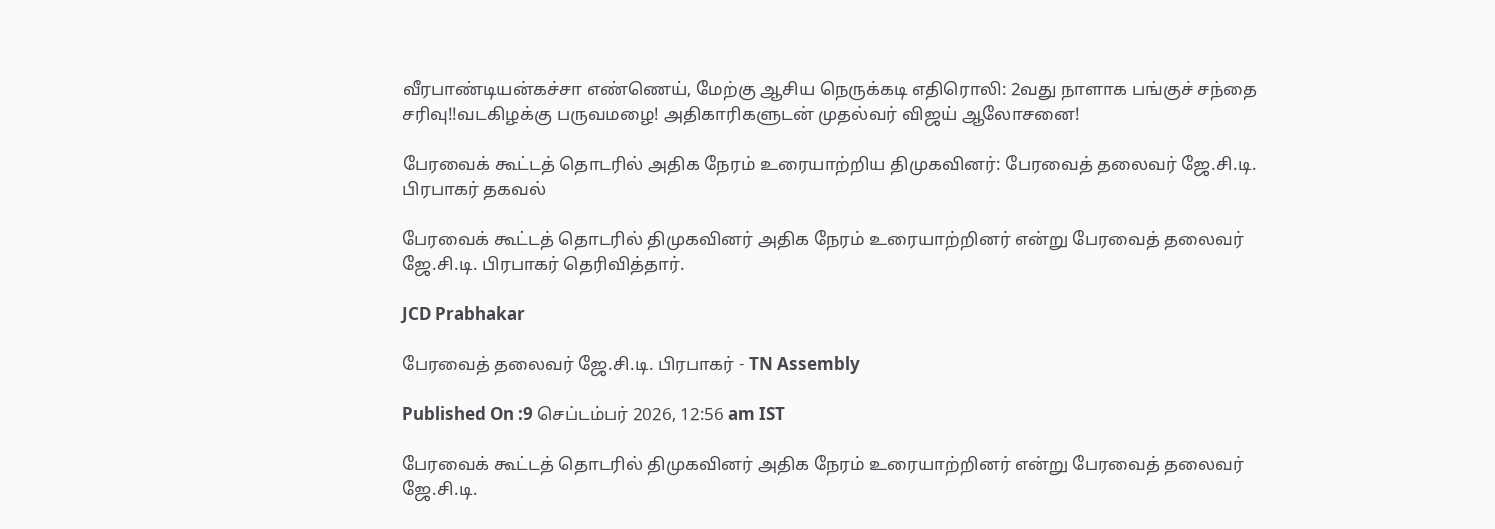வீரபாண்டியன்கச்சா எண்ணெய், மேற்கு ஆசிய நெருக்கடி எதிரொலி: 2வது நாளாக பங்குச் சந்தை சரிவு!!வடகிழக்கு பருவமழை! அதிகாரிகளுடன் முதல்வர் விஜய் ஆலோசனை!

பேரவைக் கூட்டத் தொடரில் அதிக நேரம் உரையாற்றிய திமுகவினர்: பேரவைத் தலைவர் ஜே.சி.டி. பிரபாகர் தகவல்

பேரவைக் கூட்டத் தொடரில் திமுகவினர் அதிக நேரம் உரையாற்றினர் என்று பேரவைத் தலைவர் ஜே.சி.டி. பிரபாகர் தெரிவித்தார்.

JCD Prabhakar

பேரவைத் தலைவர் ஜே.சி.டி. பிரபாகர் - TN Assembly

Published On :9 செப்டம்பர் 2026, 12:56 am IST

பேரவைக் கூட்டத் தொடரில் திமுகவினர் அதிக நேரம் உரையாற்றினர் என்று பேரவைத் தலைவர் ஜே.சி.டி.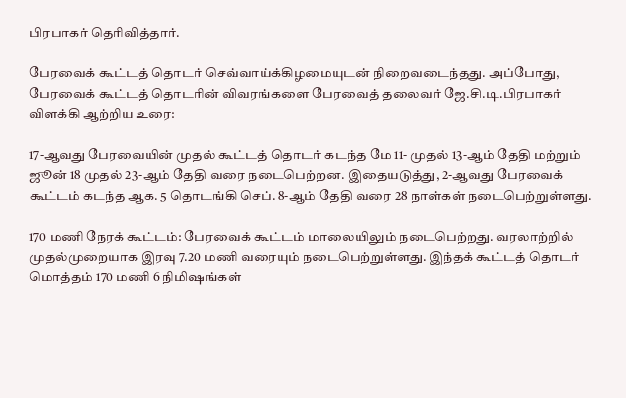பிரபாகர் தெரிவித்தார்.

பேரவைக் கூட்டத் தொடர் செவ்வாய்க்கிழமையுடன் நிறைவடைந்தது. அப்போது, பேரவைக் கூட்டத் தொடரின் விவரங்களை பேரவைத் தலைவர் ஜே.சி.டி.பிரபாகர் விளக்கி ஆற்றிய உரை:

17-ஆவது பேரவையின் முதல் கூட்டத் தொடர் கடந்த மே 11- முதல் 13-ஆம் தேதி மற்றும் ஜூன் 18 முதல் 23-ஆம் தேதி வரை நடைபெற்றன. இதையடுத்து, 2-ஆவது பேரவைக் கூட்டம் கடந்த ஆக. 5 தொடங்கி செப். 8-ஆம் தேதி வரை 28 நாள்கள் நடைபெற்றுள்ளது.

170 மணி நேரக் கூட்டம்: பேரவைக் கூட்டம் மாலையிலும் நடைபெற்றது. வரலாற்றில் முதல்முறையாக இரவு 7.20 மணி வரையும் நடைபெற்றுள்ளது. இந்தக் கூட்டத் தொடர் மொத்தம் 170 மணி 6 நிமிஷங்கள்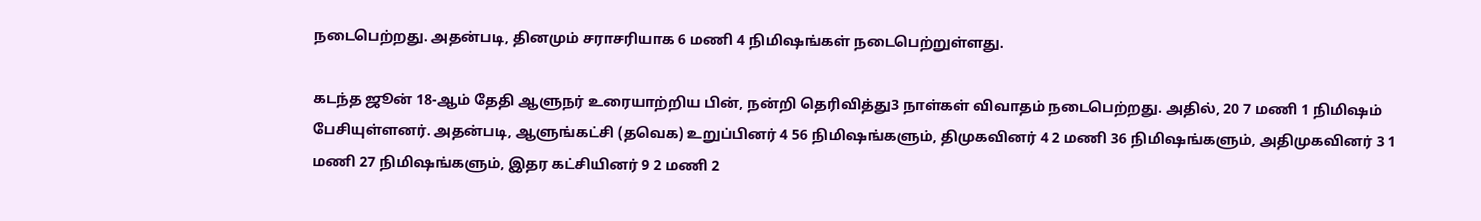நடைபெற்றது. அதன்படி, தினமும் சராசரியாக 6 மணி 4 நிமிஷங்கள் நடைபெற்றுள்ளது.

கடந்த ஜூன் 18-ஆம் தேதி ஆளுநர் உரையாற்றிய பின், நன்றி தெரிவித்து3 நாள்கள் விவாதம் நடைபெற்றது. அதில், 20 7 மணி 1 நிமிஷம் பேசியுள்ளனர். அதன்படி, ஆளுங்கட்சி (தவெக) உறுப்பினர் 4 56 நிமிஷங்களும், திமுகவினர் 4 2 மணி 36 நிமிஷங்களும், அதிமுகவினர் 3 1 மணி 27 நிமிஷங்களும், இதர கட்சியினர் 9 2 மணி 2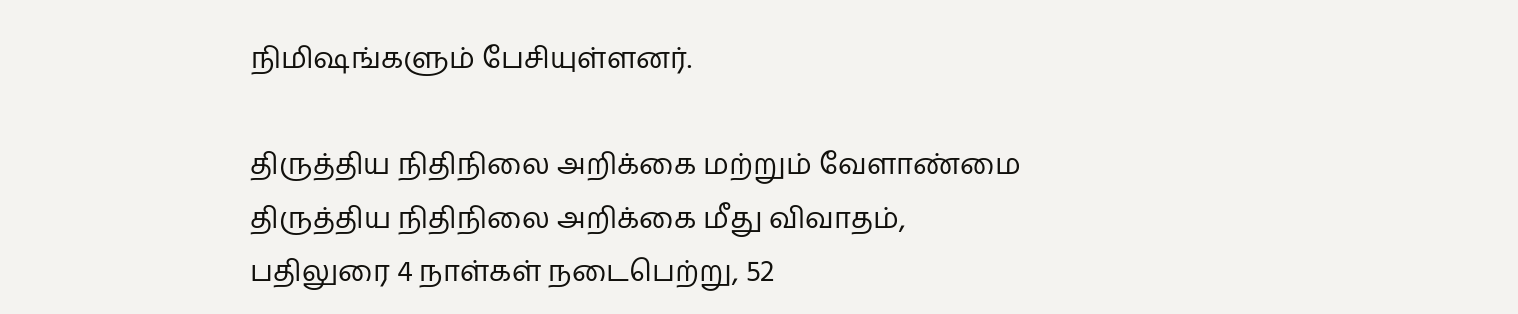நிமிஷங்களும் பேசியுள்ளனர்.

திருத்திய நிதிநிலை அறிக்கை மற்றும் வேளாண்மை திருத்திய நிதிநிலை அறிக்கை மீது விவாதம், பதிலுரை 4 நாள்கள் நடைபெற்று, 52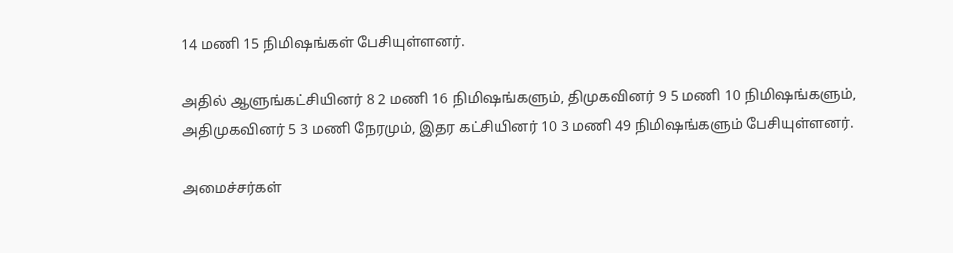14 மணி 15 நிமிஷங்கள் பேசியுள்ளனர்.

அதில் ஆளுங்கட்சியினர் 8 2 மணி 16 நிமிஷங்களும், திமுகவினர் 9 5 மணி 10 நிமிஷங்களும், அதிமுகவினர் 5 3 மணி நேரமும், இதர கட்சியினர் 10 3 மணி 49 நிமிஷங்களும் பேசியுள்ளனர்.

அமைச்சர்கள்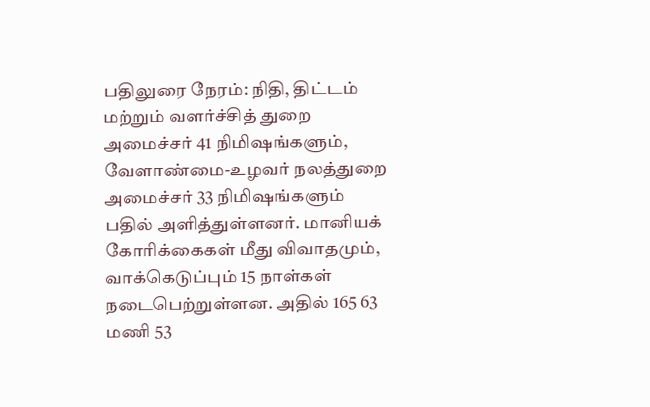பதிலுரை நேரம்: நிதி, திட்டம் மற்றும் வளர்ச்சித் துறை அமைச்சர் 41 நிமிஷங்களும், வேளாண்மை-உழவர் நலத்துறை அமைச்சர் 33 நிமிஷங்களும் பதில் அளித்துள்ளனர். மானியக் கோரிக்கைகள் மீது விவாதமும், வாக்கெடுப்பும் 15 நாள்கள் நடைபெற்றுள்ளன. அதில் 165 63 மணி 53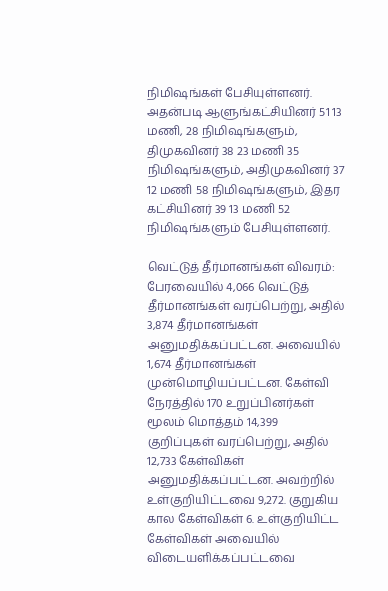நிமிஷங்கள் பேசியுள்ளனர். அதன்படி ஆளுங்கட்சியினர் 51 13 மணி, 28 நிமிஷங்களும், திமுகவினர் 38 23 மணி 35 நிமிஷங்களும், அதிமுகவினர் 37 12 மணி 58 நிமிஷங்களும், இதர கட்சியினர் 39 13 மணி 52 நிமிஷங்களும் பேசியுள்ளனர்.

வெட்டுத் தீர்மானங்கள் விவரம்: பேரவையில் 4,066 வெட்டுத் தீர்மானங்கள் வரப்பெற்று, அதில் 3,874 தீர்மானங்கள் அனுமதிக்கப்பட்டன. அவையில் 1,674 தீர்மானங்கள் முன்மொழியப்பட்டன. கேள்வி நேரத்தில் 170 உறுப்பினர்கள் மூலம் மொத்தம் 14,399 குறிப்புகள் வரப்பெற்று, அதில் 12,733 கேள்விகள் அனுமதிக்கப்பட்டன. அவற்றில் உள்குறியிட்டவை 9,272. குறுகிய கால கேள்விகள் 6. உள்குறியிட்ட கேள்விகள் அவையில் விடையளிக்கப்பட்டவை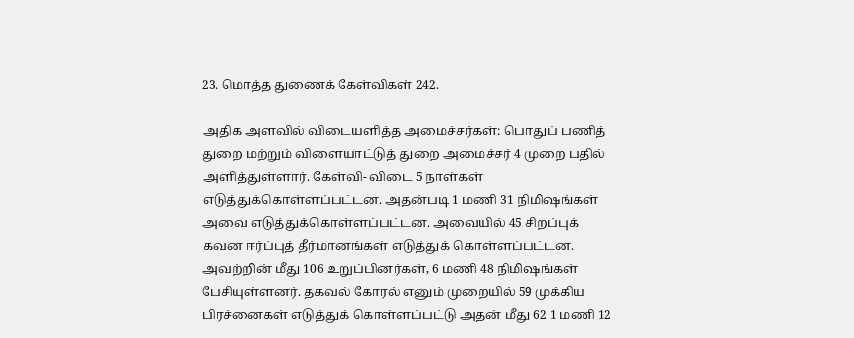23. மொத்த துணைக் கேள்விகள் 242.

அதிக அளவில் விடையளித்த அமைச்சர்கள்: பொதுப் பணித் துறை மற்றும் விளையாட்டுத் துறை அமைச்சர் 4 முறை பதில் அளித்துள்ளார். கேள்வி- விடை 5 நாள்கள் எடுத்துக்கொள்ளப்பட்டன. அதன்படி 1 மணி 31 நிமிஷங்கள் அவை எடுத்துக்கொள்ளப்பட்டன. அவையில் 45 சிறப்புக் கவன ஈர்ப்புத் தீர்மானங்கள் எடுத்துக் கொள்ளப்பட்டன. அவற்றின் மீது 106 உறுப்பினர்கள், 6 மணி 48 நிமிஷங்கள் பேசியுள்ளனர். தகவல் கோரல் எனும் முறையில் 59 முக்கிய பிரச்னைகள் எடுத்துக் கொள்ளப்பட்டு அதன் மீது 62 1 மணி 12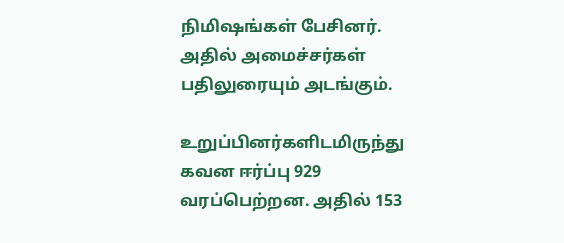நிமிஷங்கள் பேசினர். அதில் அமைச்சர்கள் பதிலுரையும் அடங்கும்.

உறுப்பினர்களிடமிருந்து கவன ஈர்ப்பு 929 வரப்பெற்றன. அதில் 153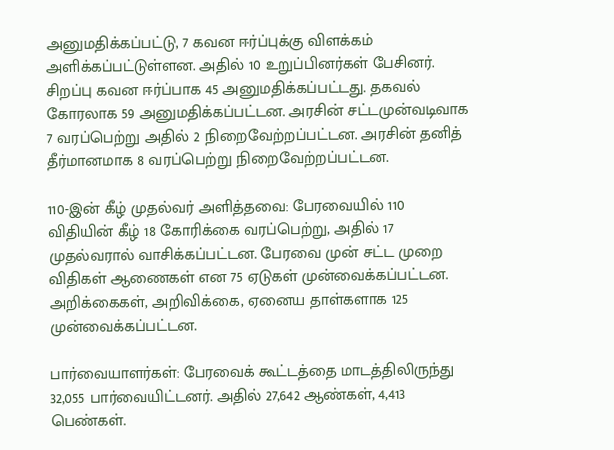அனுமதிக்கப்பட்டு, 7 கவன ஈர்ப்புக்கு விளக்கம் அளிக்கப்பட்டுள்ளன. அதில் 10 உறுப்பினர்கள் பேசினர். சிறப்பு கவன ஈர்ப்பாக 45 அனுமதிக்கப்பட்டது. தகவல் கோரலாக 59 அனுமதிக்கப்பட்டன. அரசின் சட்டமுன்வடிவாக 7 வரப்பெற்று அதில் 2 நிறைவேற்றப்பட்டன. அரசின் தனித் தீர்மானமாக 8 வரப்பெற்று நிறைவேற்றப்பட்டன.

110-இன் கீழ் முதல்வர் அளித்தவை: பேரவையில் 110 விதியின் கீழ் 18 கோரிக்கை வரப்பெற்று, அதில் 17 முதல்வரால் வாசிக்கப்பட்டன. பேரவை முன் சட்ட முறை விதிகள் ஆணைகள் என 75 ஏடுகள் முன்வைக்கப்பட்டன. அறிக்கைகள், அறிவிக்கை, ஏனைய தாள்களாக 125 முன்வைக்கப்பட்டன.

பார்வையாளர்கள்: பேரவைக் கூட்டத்தை மாடத்திலிருந்து 32,055 பார்வையிட்டனர். அதில் 27,642 ஆண்கள், 4,413 பெண்கள்.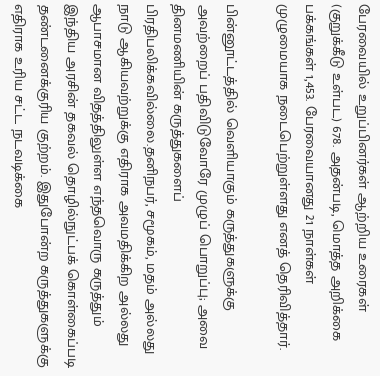பேரவையில் உறுப்பினர்கள் ஆற்றிய உரைகள் (குறுக்கீடு உள்பட) 678. அதன்படி, மொத்த அறிக்கை பக்கங்கள் 1,453. பேரவையானது 21 நாள்கள் முழுமையாக நடைபெற்றுள்ளது எனத் தெரிவித்தார்.

பின்னூட்டத்தில் வெளியாகும் கருத்துகளுக்கு அவற்றைப் பதிவிடுவோரே முழுப் பொறுப்பு; அவை தினமணியின் கருத்துகளைப் பிரதிபலிக்கவில்லை.தனிநபர், சமூகம், மதம் அல்லது நாடு ஆகியவற்றுக்கு எதிராக அவமதிக்கிற அல்லது ஆபாசமான விதத்திலுள்ள எந்தவொரு கருத்தும் இந்திய அரசின் தகவல் தொழில்நுட்பக் கொள்கைப்படி தண்டனைக்குரிய குற்றம். இதுபோன்ற கருத்துகளுக்கு எதிராக உரிய சட்ட நடவடிக்கை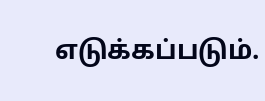எடுக்கப்படும்.